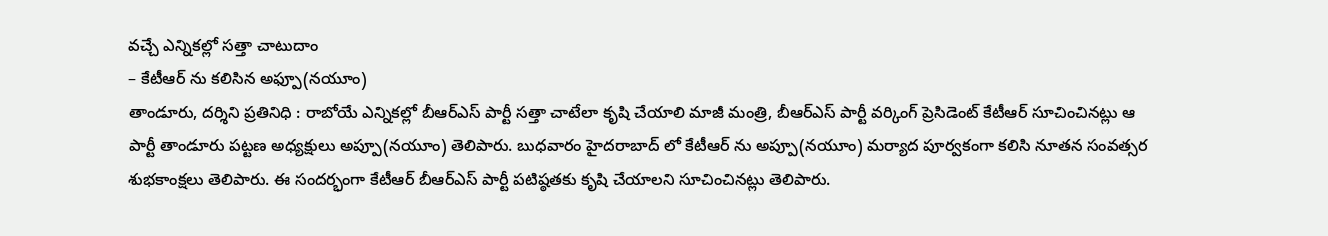వచ్చే ఎన్నికల్లో సత్తా చాటుదాం
– కేటీఆర్ ను కలిసిన అఫ్పూ(నయూం)
తాండూరు, దర్శిని ప్రతినిధి : రాబోయే ఎన్నికల్లో బీఆర్ఎస్ పార్టీ సత్తా చాటేలా కృషి చేయాలి మాజీ మంత్రి, బీఆర్ఎస్ పార్టీ వర్కింగ్ ప్రెసిడెంట్ కేటీఆర్ సూచించినట్లు ఆ పార్టీ తాండూరు పట్టణ అధ్యక్షులు అప్పూ(నయూం) తెలిపారు. బుధవారం హైదరాబాద్ లో కేటీఆర్ ను అప్పూ(నయూం) మర్యాద పూర్వకంగా కలిసి నూతన సంవత్సర శుభకాంక్షలు తెలిపారు. ఈ సందర్భంగా కేటీఆర్ బీఆర్ఎస్ పార్టీ పటిష్ఠతకు కృషి చేయాలని సూచించినట్లు తెలిపారు.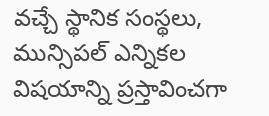వచ్చే స్థానిక సంస్థలు, మున్సిపల్ ఎన్నికల విషయాన్ని ప్రస్తావించగా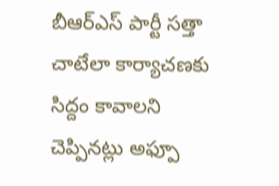బీఆర్ఎస్ పార్టీ సత్తా చాటేలా కార్యాచణకు సిద్దం కావాలని చెప్పినట్లు అఫ్పూ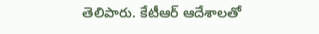తెలిపారు. కేటీఆర్ ఆదేశాలతో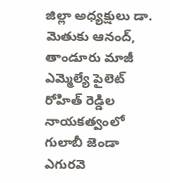జిల్లా అధ్యక్షులు డా. మెతుకు ఆనంద్, తాండూరు మాజీ ఎమ్మెల్యే పైలెట్ రోహిత్ రెడ్డిల నాయకత్వంలో గులాబీ జెండా ఎగురవె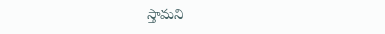స్తామని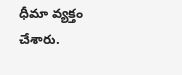ధీమా వ్యక్తం చేశారు.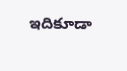ఇదికూడా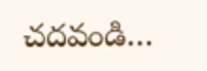చదవండి…